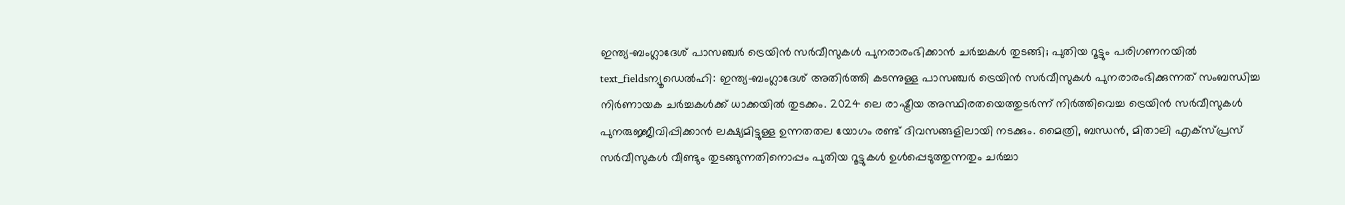ഇന്ത്യ-ബംഗ്ലാദേശ് പാസഞ്ചർ ട്രെയിൻ സർവീസുകൾ പുനരാരംഭിക്കാൻ ചർച്ചകൾ തുടങ്ങി; പുതിയ റൂട്ടും പരിഗണനയിൽ
text_fieldsന്യൂഡെൽഹി: ഇന്ത്യ-ബംഗ്ലാദേശ് അതിർത്തി കടന്നുള്ള പാസഞ്ചർ ട്രെയിൻ സർവീസുകൾ പുനരാരംഭിക്കുന്നത് സംബന്ധിച്ച നിർണായക ചർച്ചകൾക്ക് ധാക്കയിൽ തുടക്കം. 2024 ലെ രാഷ്ട്രീയ അസ്ഥിരതയെത്തുടർന്ന് നിർത്തിവെച്ച ട്രെയിൻ സർവീസുകൾ പുനരുജ്ജീവിപ്പിക്കാൻ ലക്ഷ്യമിട്ടുള്ള ഉന്നതതല യോഗം രണ്ട് ദിവസങ്ങളിലായി നടക്കും. മൈത്രി, ബന്ധൻ, മിതാലി എക്സ്പ്രസ് സർവീസുകൾ വീണ്ടും തുടങ്ങുന്നതിനൊപ്പം പുതിയ റൂട്ടുകൾ ഉൾപ്പെടുത്തുന്നതും ചർച്ചാ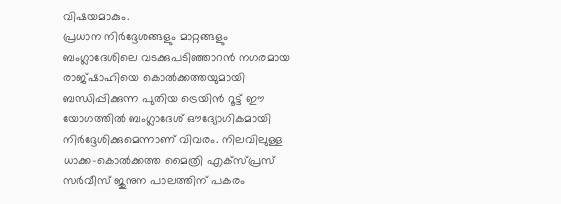വിഷയമാകും.
പ്രധാന നിർദ്ദേശങ്ങളും മാറ്റങ്ങളും
ബംഗ്ലാദേശിലെ വടക്കുപടിഞ്ഞാറൻ നഗരമായ രാജ്ഷാഹിയെ കൊൽക്കത്തയുമായി ബന്ധിപ്പിക്കുന്ന പുതിയ ട്രെയിൻ റൂട്ട് ഈ യോഗത്തിൽ ബംഗ്ലാദേശ് ഔദ്യോഗികമായി നിർദ്ദേശിക്കുമെന്നാണ് വിവരം. നിലവിലുള്ള ധാക്ക-കൊൽക്കത്ത മൈത്രി എക്സ്പ്രസ് സർവീസ് ജുനുന പാലത്തിന് പകരം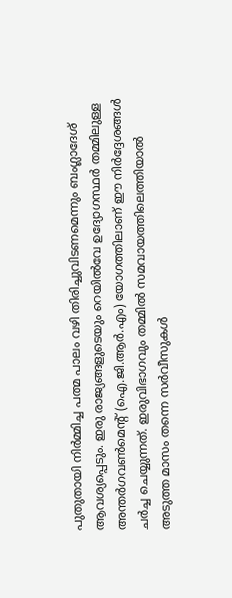പുതുതായി നിർമ്മിച്ച പത്മ പാലം വഴി തിരിച്ചുവിടണമെന്നും ബംഗ്ലാദേശ് ആവശ്യപ്പെടും. ഇരു രാജ്യങ്ങളുടെയും റെയിൽവേ ഉദ്യോഗസ്ഥർ തമ്മിലുള്ള അന്തർഗവൺമെന്റ് (ഐ.ജി.ആർ.എം) യോഗത്തിലാണ് ഈ നിർദ്ദേശങ്ങൾ ചർച്ച ചെയ്യുന്നത്. ഇരുവിഭാഗവും തമ്മിൽ സമവായത്തിലെത്തിയാൽ അടുത്ത മാസം തന്നെ സർവീസുകൾ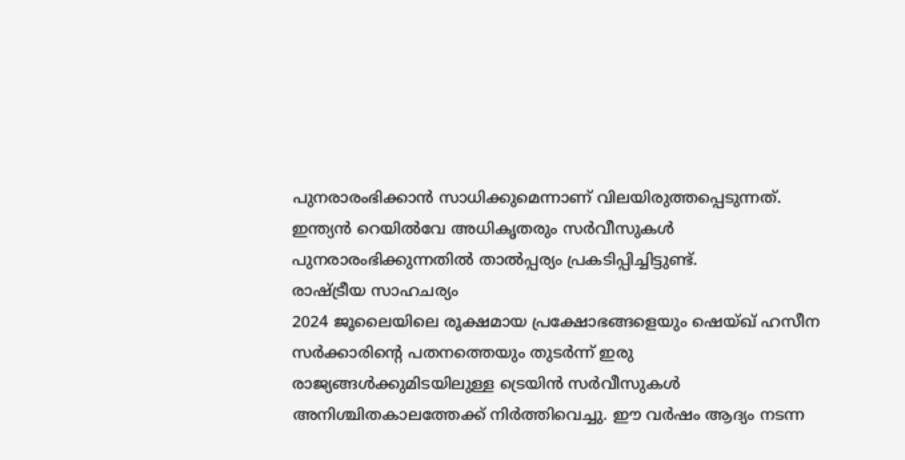പുനരാരംഭിക്കാൻ സാധിക്കുമെന്നാണ് വിലയിരുത്തപ്പെടുന്നത്. ഇന്ത്യൻ റെയിൽവേ അധികൃതരും സർവീസുകൾ പുനരാരംഭിക്കുന്നതിൽ താൽപ്പര്യം പ്രകടിപ്പിച്ചിട്ടുണ്ട്.
രാഷ്ട്രീയ സാഹചര്യം
2024 ജൂലൈയിലെ രൂക്ഷമായ പ്രക്ഷോഭങ്ങളെയും ഷെയ്ഖ് ഹസീന സർക്കാരിന്റെ പതനത്തെയും തുടർന്ന് ഇരു രാജ്യങ്ങൾക്കുമിടയിലുള്ള ട്രെയിൻ സർവീസുകൾ അനിശ്ചിതകാലത്തേക്ക് നിർത്തിവെച്ചു. ഈ വർഷം ആദ്യം നടന്ന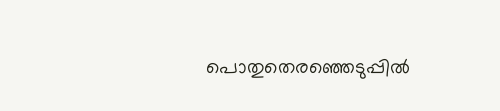പൊതുതെരഞ്ഞെടുപ്പിൽ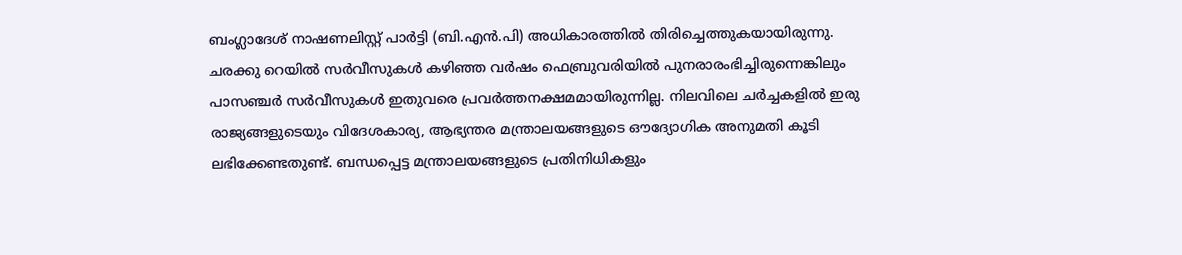ബംഗ്ലാദേശ് നാഷണലിസ്റ്റ് പാർട്ടി (ബി.എൻ.പി) അധികാരത്തിൽ തിരിച്ചെത്തുകയായിരുന്നു.
ചരക്കു റെയിൽ സർവീസുകൾ കഴിഞ്ഞ വർഷം ഫെബ്രുവരിയിൽ പുനരാരംഭിച്ചിരുന്നെങ്കിലും പാസഞ്ചർ സർവീസുകൾ ഇതുവരെ പ്രവർത്തനക്ഷമമായിരുന്നില്ല. നിലവിലെ ചർച്ചകളിൽ ഇരു രാജ്യങ്ങളുടെയും വിദേശകാര്യ, ആഭ്യന്തര മന്ത്രാലയങ്ങളുടെ ഔദ്യോഗിക അനുമതി കൂടി ലഭിക്കേണ്ടതുണ്ട്. ബന്ധപ്പെട്ട മന്ത്രാലയങ്ങളുടെ പ്രതിനിധികളും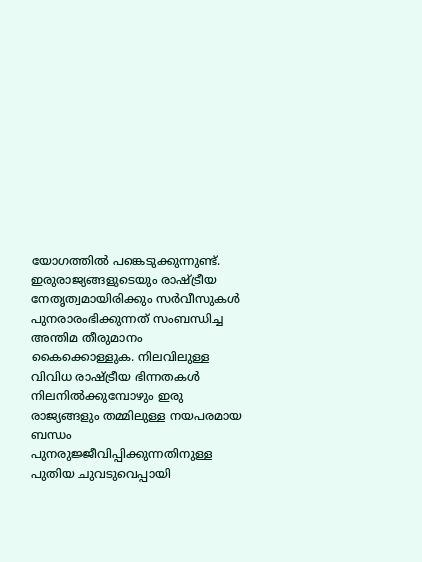യോഗത്തിൽ പങ്കെടുക്കുന്നുണ്ട്. ഇരുരാജ്യങ്ങളുടെയും രാഷ്ട്രീയ നേതൃത്വമായിരിക്കും സർവീസുകൾ പുനരാരംഭിക്കുന്നത് സംബന്ധിച്ച അന്തിമ തീരുമാനം കൈക്കൊള്ളുക. നിലവിലുള്ള വിവിധ രാഷ്ട്രീയ ഭിന്നതകൾ നിലനിൽക്കുമ്പോഴും ഇരു രാജ്യങ്ങളും തമ്മിലുള്ള നയപരമായ ബന്ധം പുനരുജ്ജീവിപ്പിക്കുന്നതിനുള്ള പുതിയ ചുവടുവെപ്പായി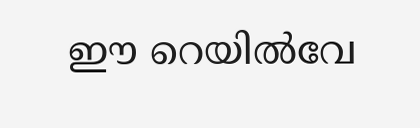ഈ റെയിൽവേ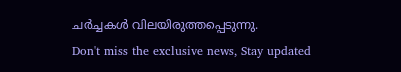ചർച്ചകൾ വിലയിരുത്തപ്പെടുന്നു.
Don't miss the exclusive news, Stay updated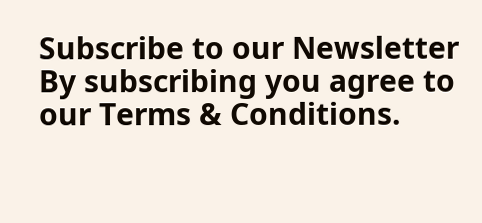Subscribe to our Newsletter
By subscribing you agree to our Terms & Conditions.